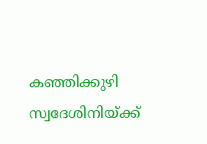കഞ്ഞിക്കുഴി സ്വദേശിനിയ്ക്ക്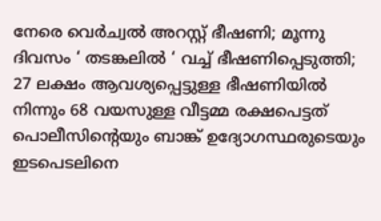നേരെ വെർച്വൽ അറസ്റ്റ് ഭീഷണി; മൂന്നു ദിവസം ‘ തടങ്കലിൽ ‘ വച്ച് ഭീഷണിപ്പെടുത്തി;  27 ലക്ഷം ആവശ്യപ്പെട്ടുള്ള ഭീഷണിയിൽ നിന്നും 68 വയസുള്ള വീട്ടമ്മ രക്ഷപെട്ടത് പൊലീസിൻ്റെയും ബാങ്ക് ഉദ്യോഗസ്ഥരുടെയും ഇടപെടലിനെ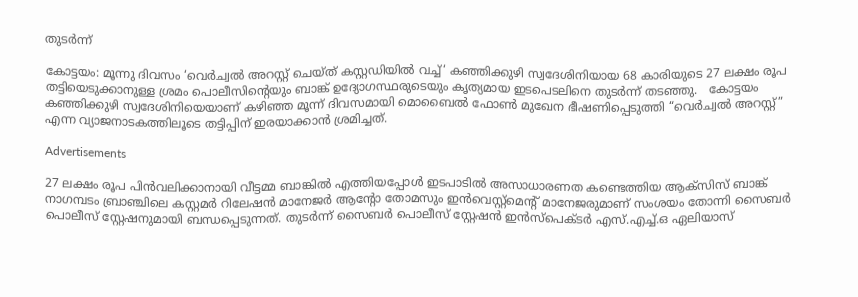തുടർന്ന്

കോട്ടയം: മൂന്നു ദിവസം ‘വെർച്വൽ അറസ്റ്റ് ചെയ്ത് കസ്റ്റഡിയിൽ വച്ച്‘ കഞ്ഞിക്കുഴി സ്വദേശിനിയായ 68 കാരിയുടെ 27 ലക്ഷം രൂപ തട്ടിയെടുക്കാനുള്ള ശ്രമം പൊലീസിൻ്റെയും ബാങ്ക് ഉദ്യോഗസ്ഥരുടെയും കൃത്യമായ ഇടപെടലിനെ തുടർന്ന് തടഞ്ഞു.   കോട്ടയം കഞ്ഞിക്കുഴി സ്വദേശിനിയെയാണ് കഴിഞ്ഞ മൂന്ന് ദിവസമായി മൊബൈൽ ഫോൺ മുഖേന ഭീഷണിപ്പെടുത്തി “വെർച്വൽ അറസ്റ്റ്” എന്ന വ്യാജനാടകത്തിലൂടെ തട്ടിപ്പിന് ഇരയാക്കാൻ ശ്രമിച്ചത്.

Advertisements

27 ലക്ഷം രൂപ പിൻവലിക്കാനായി വീട്ടമ്മ ബാങ്കിൽ എത്തിയപ്പോൾ ഇടപാടിൽ അസാധാരണത കണ്ടെത്തിയ ആക്സിസ് ബാങ്ക് നാഗമ്പടം ബ്രാഞ്ചിലെ കസ്റ്റമർ റിലേഷൻ മാനേജർ ആന്റോ തോമസും ഇൻവെസ്റ്റ്മെന്റ് മാനേജരുമാണ് സംശയം തോന്നി സൈബർ പൊലീസ് സ്റ്റേഷനുമായി ബന്ധപ്പെടുന്നത്. തുടർന്ന് സൈബർ പൊലീസ് സ്റ്റേഷൻ ഇൻസ്പെക്ടർ എസ്.എച്ച്.ഒ ഏലിയാസ്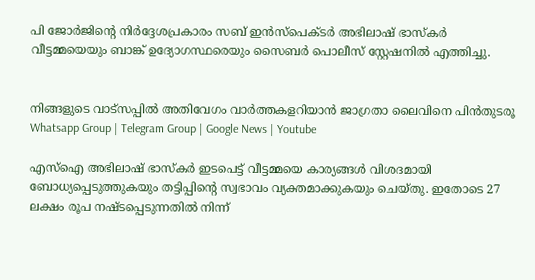പി ജോർജിൻ്റെ നിർദ്ദേശപ്രകാരം സബ് ഇൻസ്പെക്ടർ അഭിലാഷ് ഭാസ്കർ വീട്ടമ്മയെയും ബാങ്ക് ഉദ്യോഗസ്ഥരെയും സൈബർ പൊലീസ് സ്റ്റേഷനിൽ എത്തിച്ചു.


നിങ്ങളുടെ വാട്സപ്പിൽ അതിവേഗം വാർത്തകളറിയാൻ ജാഗ്രതാ ലൈവിനെ പിൻതുടരൂ Whatsapp Group | Telegram Group | Google News | Youtube

എസ്ഐ അഭിലാഷ് ഭാസ്കർ ഇടപെട്ട് വീട്ടമ്മയെ കാര്യങ്ങൾ വിശദമായി ബോധ്യപ്പെടുത്തുകയും തട്ടിപ്പിന്റെ സ്വഭാവം വ്യക്തമാക്കുകയും ചെയ്തു. ഇതോടെ 27 ലക്ഷം രൂപ നഷ്ടപ്പെടുന്നതിൽ നിന്ന്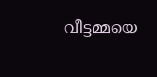വീട്ടമ്മയെ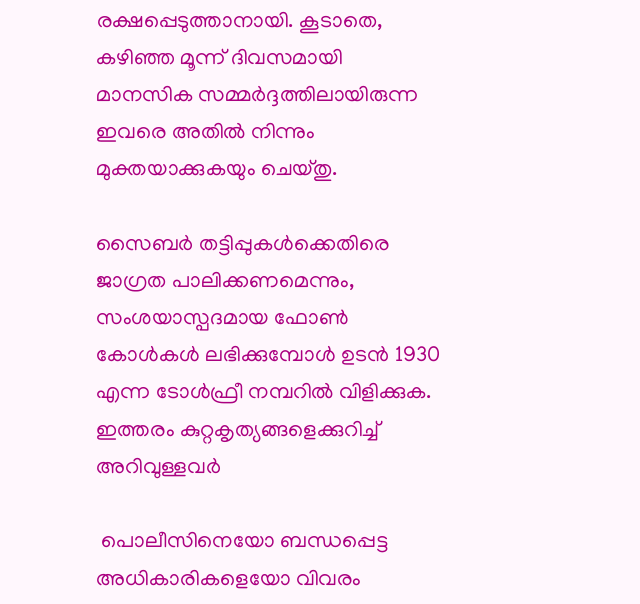രക്ഷപ്പെടുത്താനായി. കൂടാതെ, കഴിഞ്ഞ മൂന്ന് ദിവസമായി മാനസിക സമ്മർദ്ദത്തിലായിരുന്ന ഇവരെ അതിൽ നിന്നും മുക്തയാക്കുകയും ചെയ്തു.

സൈബർ തട്ടിപ്പുകൾക്കെതിരെ ജാഗ്രത പാലിക്കണമെന്നും, സംശയാസ്പദമായ ഫോൺ കോൾകൾ ലഭിക്കുമ്പോൾ ഉടൻ 1930 എന്ന ടോൾഫ്രീ നമ്പറിൽ വിളിക്കുക. ഇത്തരം കുറ്റകൃത്യങ്ങളെക്കുറിച്ച് അറിവുള്ളവർ

 പൊലീസിനെയോ ബന്ധപ്പെട്ട അധികാരികളെയോ വിവരം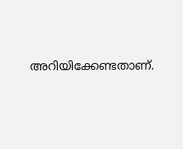അറിയിക്കേണ്ടതാണ്.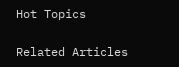Hot Topics

Related Articles